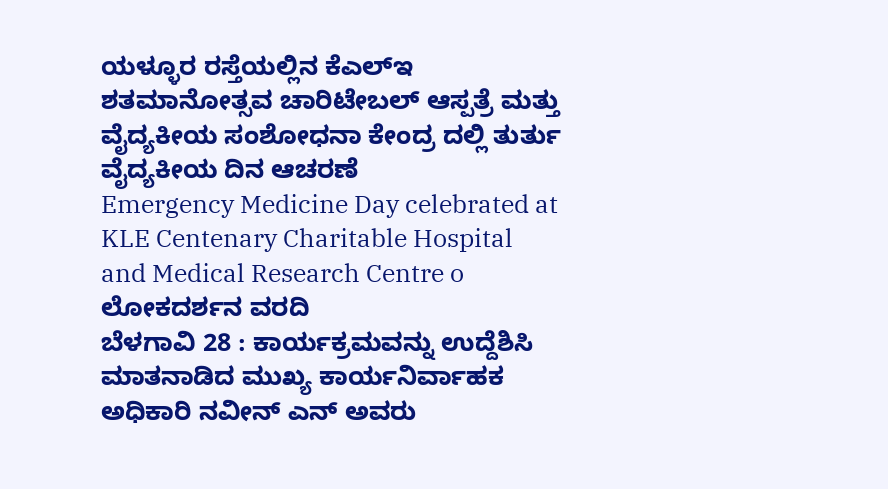ಯಳ್ಳೂರ ರಸ್ತೆಯಲ್ಲಿನ ಕೆಎಲ್ಇ ಶತಮಾನೋತ್ಸವ ಚಾರಿಟೇಬಲ್ ಆಸ್ಪತ್ರೆ ಮತ್ತು ವೈದ್ಯಕೀಯ ಸಂಶೋಧನಾ ಕೇಂದ್ರ ದಲ್ಲಿ ತುರ್ತು ವೈದ್ಯಕೀಯ ದಿನ ಆಚರಣೆ
Emergency Medicine Day celebrated at KLE Centenary Charitable Hospital and Medical Research Centre o
ಲೋಕದರ್ಶನ ವರದಿ
ಬೆಳಗಾವಿ 28 : ಕಾರ್ಯಕ್ರಮವನ್ನು ಉದ್ದೆಶಿಸಿ ಮಾತನಾಡಿದ ಮುಖ್ಯ ಕಾರ್ಯನಿರ್ವಾಹಕ ಅಧಿಕಾರಿ ನವೀನ್ ಎನ್ ಅವರು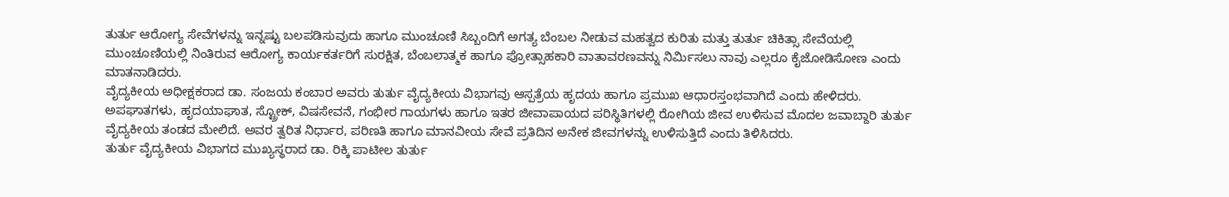ತುರ್ತು ಆರೋಗ್ಯ ಸೇವೆಗಳನ್ನು ಇನ್ನಷ್ಟು ಬಲಪಡಿಸುವುದು ಹಾಗೂ ಮುಂಚೂಣಿ ಸಿಬ್ಬಂದಿಗೆ ಅಗತ್ಯ ಬೆಂಬಲ ನೀಡುವ ಮಹತ್ವದ ಕುರಿತು ಮತ್ತು ತುರ್ತು ಚಿಕಿತ್ಸಾ ಸೇವೆಯಲ್ಲಿ ಮುಂಚೂಣಿಯಲ್ಲಿ ನಿಂತಿರುವ ಆರೋಗ್ಯ ಕಾರ್ಯಕರ್ತರಿಗೆ ಸುರಕ್ಷಿತ, ಬೆಂಬಲಾತ್ಮಕ ಹಾಗೂ ಪ್ರೋತ್ಸಾಹಕಾರಿ ವಾತಾವರಣವನ್ನು ನಿರ್ಮಿಸಲು ನಾವು ಎಲ್ಲರೂ ಕೈಜೋಡಿಸೋಣ ಎಂದು ಮಾತನಾಡಿದರು.
ವೈದ್ಯಕೀಯ ಅಧೀಕ್ಷಕರಾದ ಡಾ. ಸಂಜಯ ಕಂಬಾರ ಅವರು ತುರ್ತು ವೈದ್ಯಕೀಯ ವಿಭಾಗವು ಆಸ್ಪತ್ರೆಯ ಹೃದಯ ಹಾಗೂ ಪ್ರಮುಖ ಆಧಾರಸ್ತಂಭವಾಗಿದೆ ಎಂದು ಹೇಳಿದರು. ಅಪಘಾತಗಳು, ಹೃದಯಾಘಾತ, ಸ್ಟ್ರೋಕ್, ವಿಷಸೇವನೆ, ಗಂಭೀರ ಗಾಯಗಳು ಹಾಗೂ ಇತರ ಜೀವಾಪಾಯದ ಪರಿಸ್ಥಿತಿಗಳಲ್ಲಿ ರೋಗಿಯ ಜೀವ ಉಳಿಸುವ ಮೊದಲ ಜವಾಬ್ದಾರಿ ತುರ್ತು ವೈದ್ಯಕೀಯ ತಂಡದ ಮೇಲಿದೆ. ಅವರ ತ್ವರಿತ ನಿರ್ಧಾರ, ಪರಿಣತಿ ಹಾಗೂ ಮಾನವೀಯ ಸೇವೆ ಪ್ರತಿದಿನ ಅನೇಕ ಜೀವಗಳನ್ನು ಉಳಿಸುತ್ತಿದೆ ಎಂದು ತಿಳಿಸಿದರು.
ತುರ್ತು ವೈದ್ಯಕೀಯ ವಿಭಾಗದ ಮುಖ್ಯಸ್ಥರಾದ ಡಾ. ರಿಕ್ಕಿ ಪಾಟೀಲ ತುರ್ತು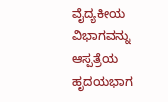ವೈದ್ಯಕೀಯ ವಿಭಾಗವನ್ನು ಆಸ್ಪತ್ರೆಯ ಹೃದಯಭಾಗ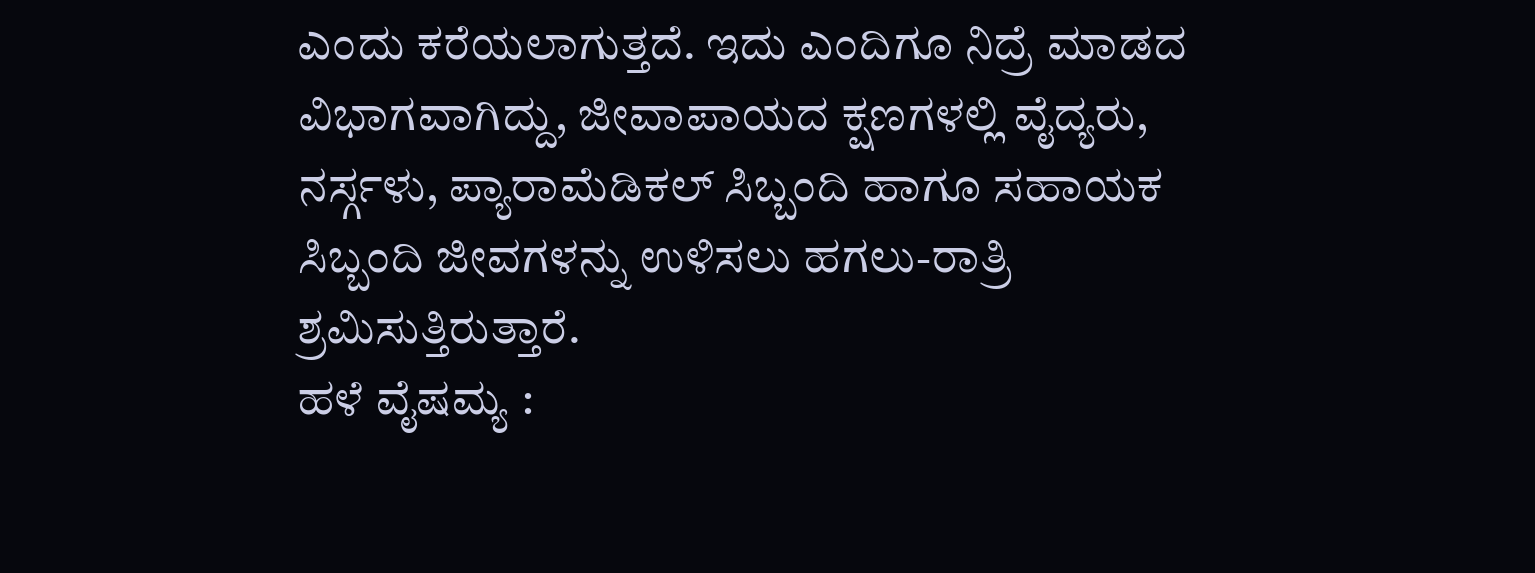ಎಂದು ಕರೆಯಲಾಗುತ್ತದೆ. ಇದು ಎಂದಿಗೂ ನಿದ್ರೆ ಮಾಡದ ವಿಭಾಗವಾಗಿದ್ದು, ಜೀವಾಪಾಯದ ಕ್ಷಣಗಳಲ್ಲಿ ವೈದ್ಯರು, ನರ್ಸ್ಗಳು, ಪ್ಯಾರಾಮೆಡಿಕಲ್ ಸಿಬ್ಬಂದಿ ಹಾಗೂ ಸಹಾಯಕ ಸಿಬ್ಬಂದಿ ಜೀವಗಳನ್ನು ಉಳಿಸಲು ಹಗಲು-ರಾತ್ರಿ ಶ್ರಮಿಸುತ್ತಿರುತ್ತಾರೆ.
ಹಳೆ ವೈಷಮ್ಯ :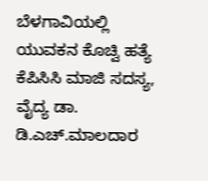ಬೆಳಗಾವಿಯಲ್ಲಿ ಯುವಕನ ಕೊಚ್ವಿ ಹತ್ಯೆ
ಕೆಪಿಸಿಸಿ ಮಾಜಿ ಸದಸ್ಯ, ವೈದ್ಯ ಡಾ. ಡಿ.ಎಚ್.ಮಾಲದಾರ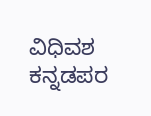ವಿಧಿವಶ
ಕನ್ನಡಪರ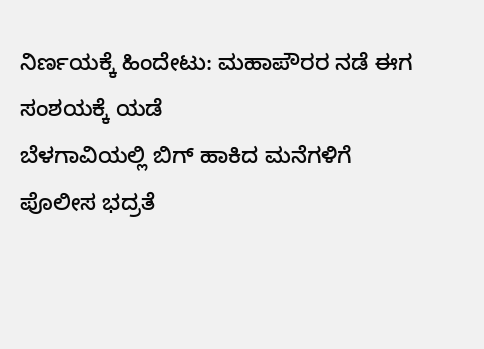ನಿರ್ಣಯಕ್ಕೆ ಹಿಂದೇಟು: ಮಹಾಪೌರರ ನಡೆ ಈಗ ಸಂಶಯಕ್ಕೆ ಯಡೆ
ಬೆಳಗಾವಿಯಲ್ಲಿ ಬಿಗ್ ಹಾಕಿದ ಮನೆಗಳಿಗೆ ಪೊಲೀಸ ಭದ್ರತೆ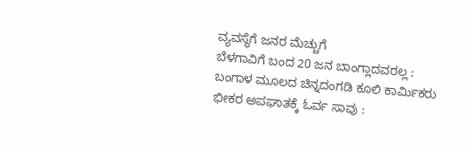ವ್ಯವಸ್ಥೆಗೆ ಜನರ ಮೆಚ್ಚುಗೆ
ಬೆಳಗಾವಿಗೆ ಬಂದ 20 ಜನ ಬಾಂಗ್ಲಾದವರಲ್ಲ : ಬಂಗಾಳ ಮೂಲದ ಚಿನ್ನದಂಗಡಿ ಕೂಲಿ ಕಾರ್ಮಿಕರು
ಭೀಕರ ಅಪಘಾತಕ್ಕೆ ಓರ್ವ ಸಾವು :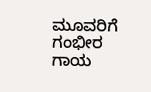ಮೂವರಿಗೆ ಗಂಭೀರ ಗಾಯ